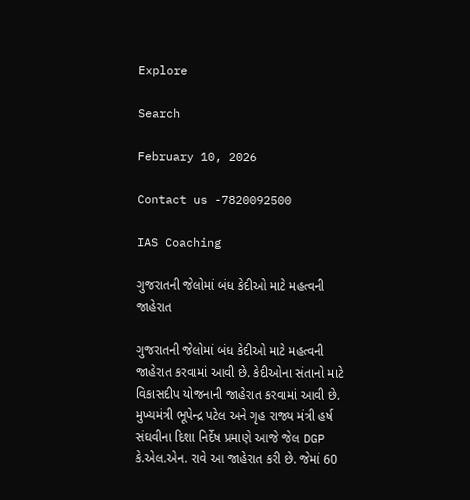Explore

Search

February 10, 2026

Contact us -7820092500

IAS Coaching

ગુજરાતની જેલોમાં બંધ કેદીઓ માટે મહત્વની જાહેરાત

ગુજરાતની જેલોમાં બંધ કેદીઓ માટે મહત્વની જાહેરાત કરવામાં આવી છે. કેદીઓના સંતાનો માટે વિકાસદીપ યોજનાની જાહેરાત કરવામાં આવી છે. મુખ્યમંત્રી ભૂપેન્દ્ર પટેલ અને ગૃહ રાજ્ય મંત્રી હર્ષ સંઘવીના દિશા નિર્દેષ પ્રમાણે આજે જેલ DGP કે.એલ.એન. રાવે આ જાહેરાત કરી છે. જેમાં 60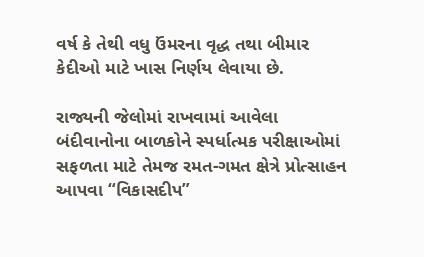વર્ષ કે તેથી વધુ ઉંમરના વૃદ્ધ તથા બીમાર કેદીઓ માટે ખાસ નિર્ણય લેવાયા છે.

રાજ્યની જેલોમાં રાખવામાં આવેલા બંદીવાનોના બાળકોને સ્પર્ધાત્મક પરીક્ષાઓમાં સફળતા માટે તેમજ રમત-ગમત ક્ષેત્રે પ્રોત્સાહન આપવા “વિકાસદીપ”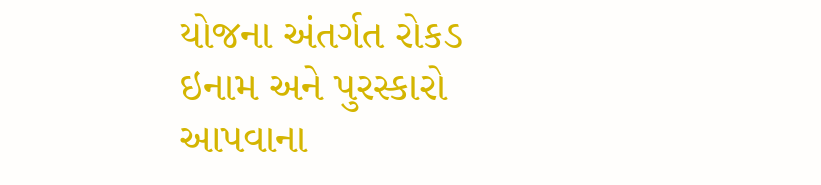યોજના અંતર્ગત રોકડ ઇનામ અને પુરસ્કારો આપવાના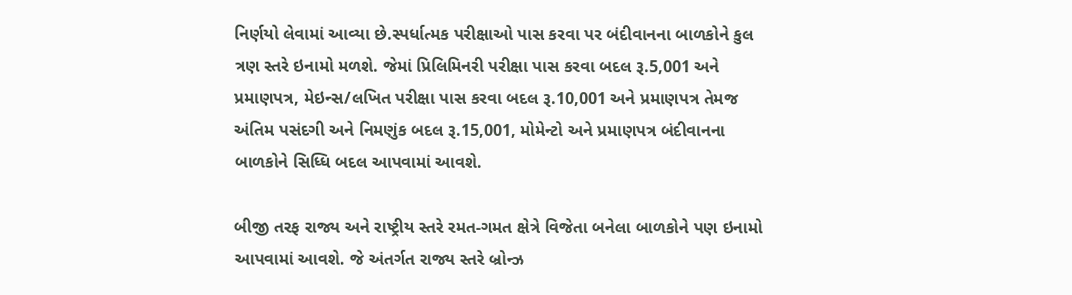નિર્ણયો લેવામાં આવ્યા છે.સ્પર્ધાત્મક પરીક્ષાઓ પાસ કરવા પર બંદીવાનના બાળકોને કુલ ત્રણ સ્તરે ઇનામો મળશે. જેમાં પ્રિલિમિનરી પરીક્ષા પાસ કરવા બદલ રૂ.5,001 અને પ્રમાણપત્ર, મેઇન્સ/લખિત પરીક્ષા પાસ કરવા બદલ રૂ.10,001 અને પ્રમાણપત્ર તેમજ અંતિમ પસંદગી અને નિમણુંક બદલ રૂ.15,001, મોમેન્ટો અને પ્રમાણપત્ર બંદીવાનના બાળકોને સિધ્ધિ બદલ આપવામાં આવશે.

બીજી તરફ રાજ્ય અને રાષ્ટ્રીય સ્તરે રમત-ગમત ક્ષેત્રે વિજેતા બનેલા બાળકોને પણ ઇનામો આપવામાં આવશે. જે અંતર્ગત રાજ્ય સ્તરે બ્રોન્ઝ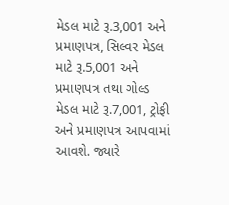મેડલ માટે રૂ.3,001 અને પ્રમાણપત્ર, સિલ્વર મેડલ માટે રૂ.5,001 અને પ્રમાણપત્ર તથા ગોલ્ડ મેડલ માટે રૂ.7,001, ટ્રોફી અને પ્રમાણપત્ર આપવામાં આવશે. જ્યારે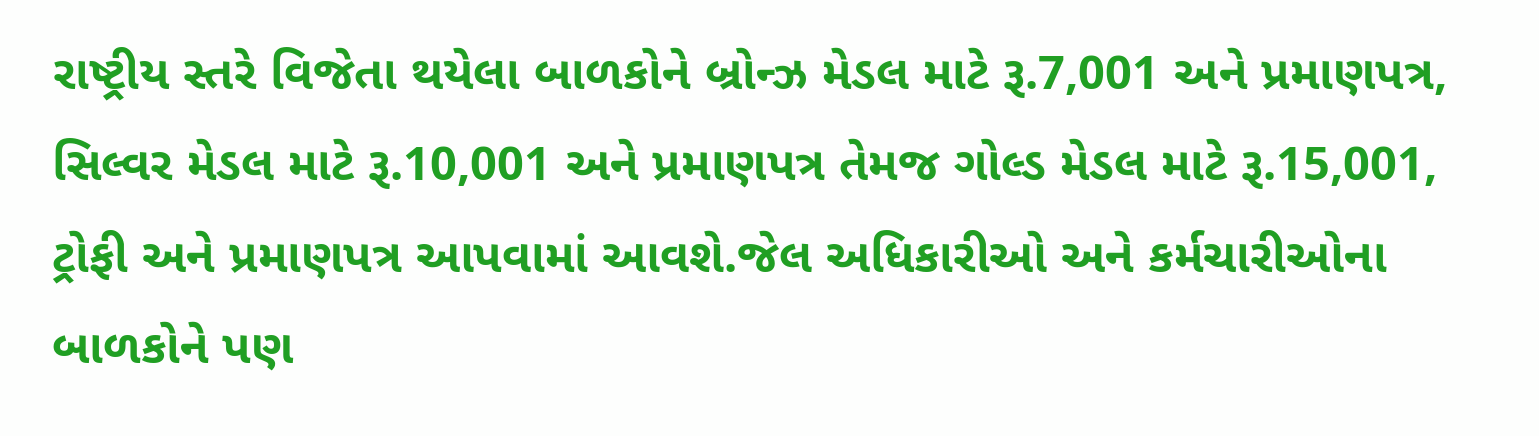રાષ્ટ્રીય સ્તરે વિજેતા થયેલા બાળકોને બ્રોન્ઝ મેડલ માટે રૂ.7,001 અને પ્રમાણપત્ર, સિલ્વર મેડલ માટે રૂ.10,001 અને પ્રમાણપત્ર તેમજ ગોલ્ડ મેડલ માટે રૂ.15,001, ટ્રોફી અને પ્રમાણપત્ર આપવામાં આવશે.જેલ અધિકારીઓ અને કર્મચારીઓના બાળકોને પણ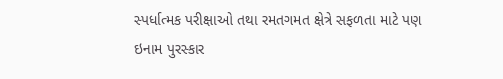સ્પર્ધાત્મક પરીક્ષાઓ તથા રમતગમત ક્ષેત્રે સફળતા માટે પણ ઇનામ પુરસ્કાર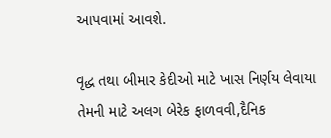આપવામાં આવશે.

વૃદ્ધ તથા બીમાર કેદીઓ માટે ખાસ નિર્ણય લેવાયા તેમની માટે અલગ બેરેક ફાળવવી,દૈનિક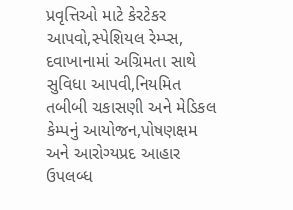પ્રવૃત્તિઓ માટે કેરટેકર આપવો,સ્પેશિયલ રેમ્પ્સ, દવાખાનામાં અગ્રિમતા સાથે સુવિધા આપવી,નિયમિત તબીબી ચકાસણી અને મેડિકલ કેમ્પનું આયોજન,પોષણક્ષમ અને આરોગ્યપ્રદ આહાર ઉપલબ્ધ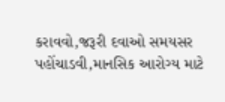કરાવવો,જરૂરી દવાઓ સમયસર પહોંચાડવી,માનસિક આરોગ્ય માટે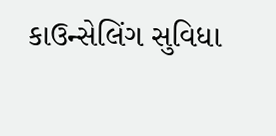કાઉન્સેલિંગ સુવિધા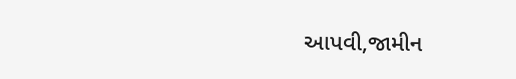આપવી,જામીન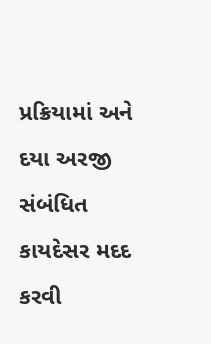પ્રક્રિયામાં અને દયા અરજી સંબંધિત કાયદેસર મદદ કરવી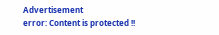Advertisement
error: Content is protected !!